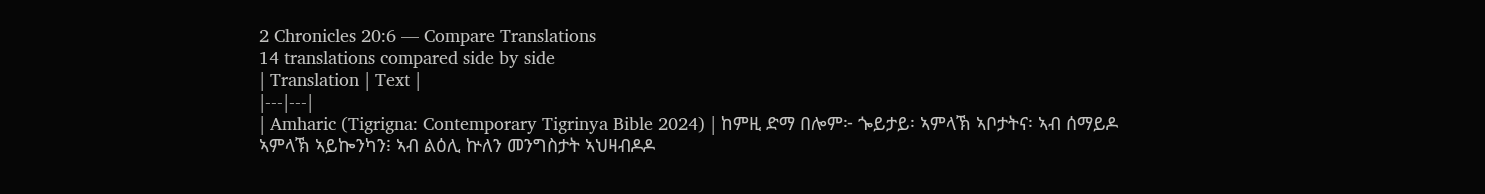2 Chronicles 20:6 — Compare Translations
14 translations compared side by side
| Translation | Text |
|---|---|
| Amharic (Tigrigna: Contemporary Tigrinya Bible 2024) | ከምዚ ድማ በሎም፦ ጐይታይ፡ ኣምላኽ ኣቦታትና፡ ኣብ ሰማይዶ ኣምላኽ ኣይኰንካን፧ ኣብ ልዕሊ ኵለን መንግስታት ኣህዛብዶዶ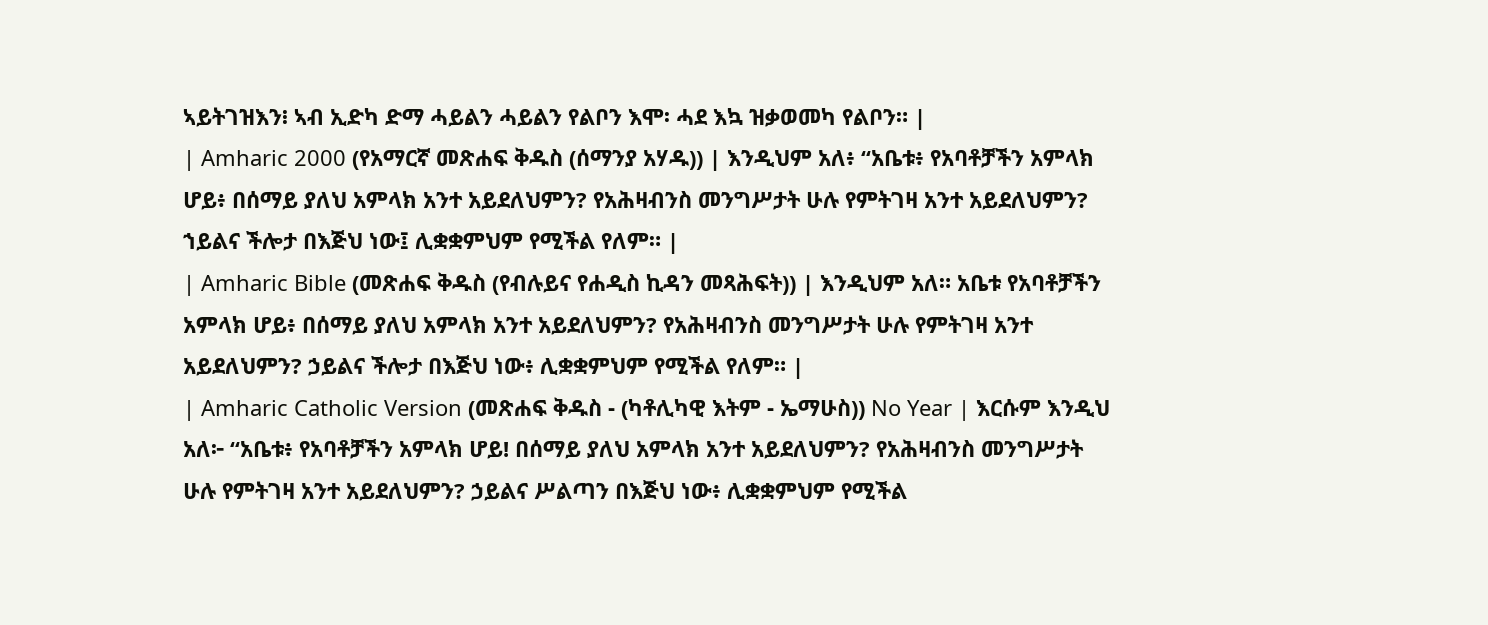ኣይትገዝእን፧ ኣብ ኢድካ ድማ ሓይልን ሓይልን የልቦን እሞ፡ ሓደ እኳ ዝቃወመካ የልቦን። |
| Amharic 2000 (የአማርኛ መጽሐፍ ቅዱስ (ሰማንያ አሃዱ)) | እንዲህም አለ፥ “አቤቱ፥ የአባቶቻችን አምላክ ሆይ፥ በሰማይ ያለህ አምላክ አንተ አይደለህምን? የአሕዛብንስ መንግሥታት ሁሉ የምትገዛ አንተ አይደለህምን? ኀይልና ችሎታ በእጅህ ነው፤ ሊቋቋምህም የሚችል የለም። |
| Amharic Bible (መጽሐፍ ቅዱስ (የብሉይና የሐዲስ ኪዳን መጻሕፍት)) | እንዲህም አለ። አቤቱ የአባቶቻችን አምላክ ሆይ፥ በሰማይ ያለህ አምላክ አንተ አይደለህምን? የአሕዛብንስ መንግሥታት ሁሉ የምትገዛ አንተ አይደለህምን? ኃይልና ችሎታ በእጅህ ነው፥ ሊቋቋምህም የሚችል የለም። |
| Amharic Catholic Version (መጽሐፍ ቅዱስ - (ካቶሊካዊ እትም - ኤማሁስ)) No Year | እርሱም እንዲህ አለ፦ “አቤቱ፥ የአባቶቻችን አምላክ ሆይ! በሰማይ ያለህ አምላክ አንተ አይደለህምን? የአሕዛብንስ መንግሥታት ሁሉ የምትገዛ አንተ አይደለህምን? ኃይልና ሥልጣን በእጅህ ነው፥ ሊቋቋምህም የሚችል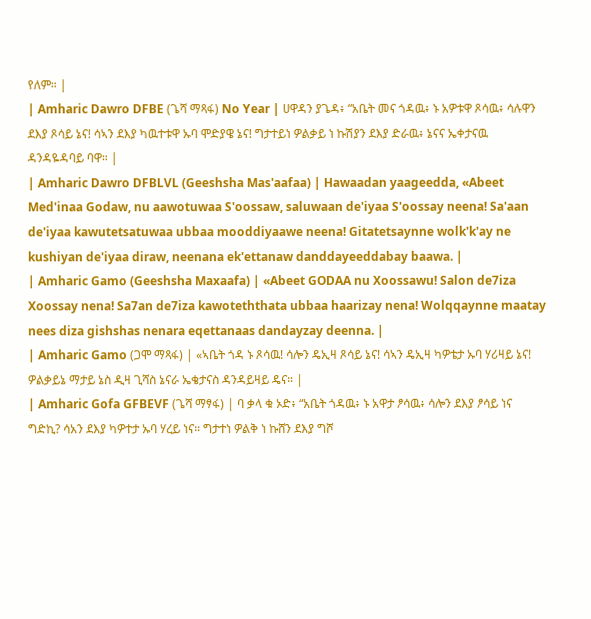የለም። |
| Amharic Dawro DFBE (ጌሻ ማጻፋ) No Year | ሀዋዳን ያጌዳ፥ “አቤት መና ጎዳዉ፥ ኑ አዎቱዋ ጾሳዉ፥ ሳሉዋን ደእያ ጾሳይ ኔና! ሳኣን ደእያ ካዉተቱዋ ኡባ ሞድያዌ ኔና! ግታተይነ ዎልቃይ ነ ኩሽያን ደእያ ድራዉ፥ ኔናና ኤቀታናዉ ዳንዳዬዳባይ ባዋ። |
| Amharic Dawro DFBLVL (Geeshsha Mas'aafaa) | Hawaadan yaageedda, «Abeet Med'inaa Godaw, nu aawotuwaa S'oossaw, saluwaan de'iyaa S'oossay neena! Sa'aan de'iyaa kawutetsatuwaa ubbaa mooddiyaawe neena! Gitatetsaynne wolk'k'ay ne kushiyan de'iyaa diraw, neenana ek'ettanaw danddayeeddabay baawa. |
| Amharic Gamo (Geeshsha Maxaafa) | «Abeet GODAA nu Xoossawu! Salon de7iza Xoossay nena! Sa7an de7iza kawoteththata ubbaa haarizay nena! Wolqqaynne maatay nees diza gishshas nenara eqettanaas dandayzay deenna. |
| Amharic Gamo (ጋሞ ማጻፋ) | «ኣቤት ጎዳ ኑ ጾሳዉ! ሳሎን ዴኢዛ ጾሳይ ኔና! ሳኣን ዴኢዛ ካዎቴታ ኡባ ሃሪዛይ ኔና! ዎልቃይኔ ማታይ ኔስ ዲዛ ጊሻስ ኔናራ ኤቄታናስ ዳንዳይዛይ ዴና። |
| Amharic Gofa GFBEVF (ጌሻ ማፃፋ) | ባ ቃላ ቁ ኦድ፥ “አቤት ጎዳዉ፥ ኑ አዋታ ፆሳዉ፥ ሳሎን ደእያ ፆሳይ ነና ግድኪ? ሳአን ደእያ ካዎተታ ኡባ ሃረይ ነና። ግታተነ ዎልቅ ነ ኩሸን ደእያ ግሾ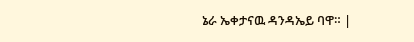ኔራ ኤቀታናዉ ዳንዳኤይ ባዋ። |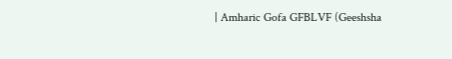| Amharic Gofa GFBLVF (Geeshsha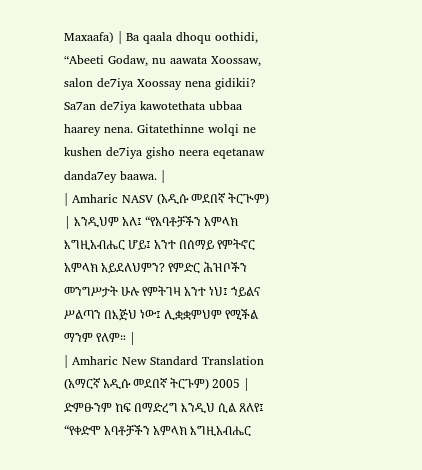Maxaafa) | Ba qaala dhoqu oothidi, “Abeeti Godaw, nu aawata Xoossaw, salon de7iya Xoossay nena gidikii? Sa7an de7iya kawotethata ubbaa haarey nena. Gitatethinne wolqi ne kushen de7iya gisho neera eqetanaw danda7ey baawa. |
| Amharic NASV (አዲሱ መደበኛ ትርጒም) | እንዲህም አለ፤ “የአባቶቻችን አምላክ እግዚአብሔር ሆይ፤ አንተ በሰማይ የምትኖር አምላክ አይደለህምን? የምድር ሕዝቦችን መንግሥታት ሁሉ የምትገዛ አንተ ነህ፤ ኀይልና ሥልጣን በእጅህ ነው፤ ሊቋቋምህም የሚችል ማንም የለም። |
| Amharic New Standard Translation (አማርኛ አዲሱ መደበኛ ትርጉም) 2005 | ድምፁንም ከፍ በማድረግ እንዲህ ሲል ጸለየ፤ “የቀድሞ አባቶቻችን አምላክ እግዚአብሔር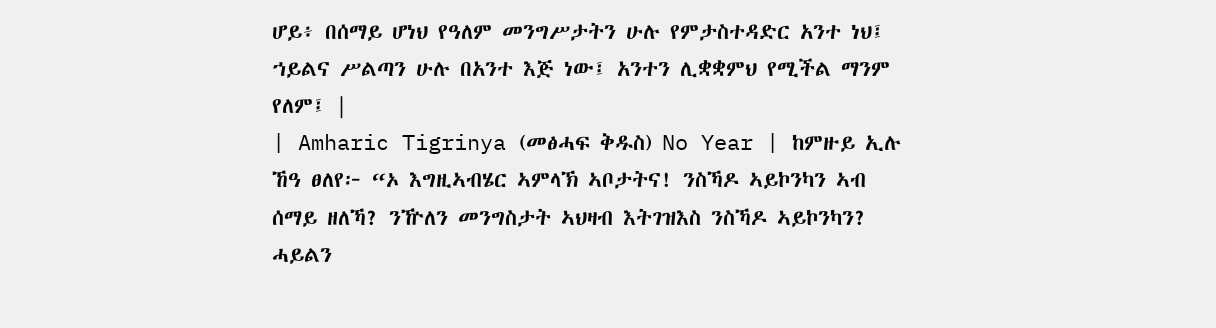ሆይ፥ በሰማይ ሆነህ የዓለም መንግሥታትን ሁሉ የምታስተዳድር አንተ ነህ፤ ኀይልና ሥልጣን ሁሉ በአንተ እጅ ነው፤ አንተን ሊቋቋምህ የሚችል ማንም የለም፤ |
| Amharic Tigrinya (መፅሓፍ ቅዱስ) No Year | ከምዙይ ኢሉ ኸዓ ፀለየ፦ “ኦ እግዚኣብሄር ኣምላኽ ኣቦታትና! ንስኻዶ ኣይኮንካን ኣብ ሰማይ ዘለኻ? ንዅለን መንግስታት ኣህዛብ እትገዝእስ ንስኻዶ ኣይኮንካን? ሓይልን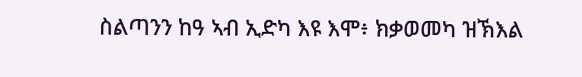ስልጣንን ከዓ ኣብ ኢድካ እዩ እሞ፥ ክቃወመካ ዝኽእል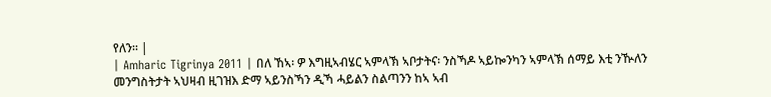የለን። |
| Amharic Tigrinya 2011 | በለ ኸኣ፡ ዎ እግዚኣብሄር ኣምላኽ ኣቦታትና፡ ንስኻዶ ኣይኰንካን ኣምላኽ ሰማይ እቲ ንዂለን መንግስትታት ኣህዛብ ዚገዝእ ድማ ኣይንስኻን ዲኻ ሓይልን ስልጣንን ከኣ ኣብ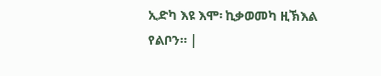ኢድካ እዩ እሞ፡ ኪቃወመካ ዚኽእል የልቦን። |